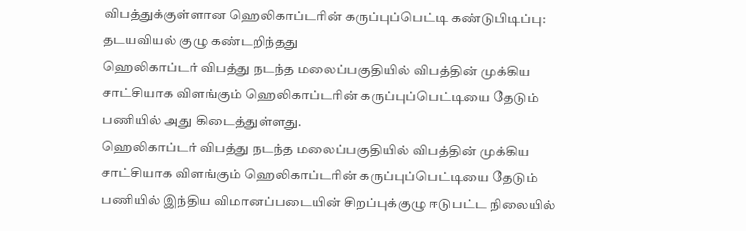விபத்துக்குள்ளான ஹெலிகாப்டரின் கருப்புப்பெட்டி கண்டுபிடிப்பு: தடயவியல் குழு கண்டறிந்தது
ஹெலிகாப்டர் விபத்து நடந்த மலைப்பகுதியில் விபத்தின் முக்கிய சாட்சியாக விளங்கும் ஹெலிகாப்டரின் கருப்புப்பெட்டியை தேடும் பணியில் அது கிடைத்துள்ளது.
ஹெலிகாப்டர் விபத்து நடந்த மலைப்பகுதியில் விபத்தின் முக்கிய சாட்சியாக விளங்கும் ஹெலிகாப்டரின் கருப்புப்பெட்டியை தேடும் பணியில் இந்திய விமானப்படையின் சிறப்புக்குழு ஈடுபட்ட நிலையில்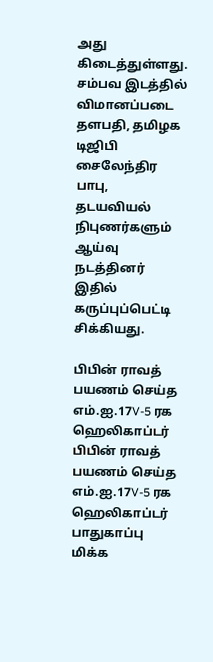அது கிடைத்துள்ளது. சம்பவ இடத்தில் விமானப்படை தளபதி, தமிழக டிஜிபி சைலேந்திர பாபு, தடயவியல் நிபுணர்களும் ஆய்வு நடத்தினர் இதில் கருப்புப்பெட்டி சிக்கியது.

பிபின் ராவத் பயணம் செய்த எம்.ஐ.17V-5 ரக ஹெலிகாப்டர்
பிபின் ராவத் பயணம் செய்த எம்.ஐ.17V-5 ரக ஹெலிகாப்டர் பாதுகாப்பு மிக்க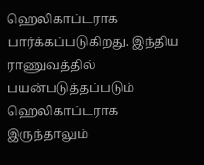ஹெலிகாப்டராக பார்க்கப்படுகிறது. இந்திய ராணுவத்தில் பயன்படுத்தப்படும் ஹெலிகாப்டராக இருந்தாலும்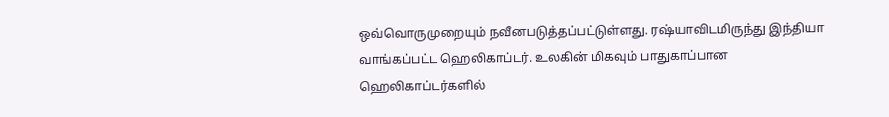ஒவ்வொருமுறையும் நவீனபடுத்தப்பட்டுள்ளது. ரஷ்யாவிடமிருந்து இந்தியா வாங்கப்பட்ட ஹெலிகாப்டர். உலகின் மிகவும் பாதுகாப்பான ஹெலிகாப்டர்களில்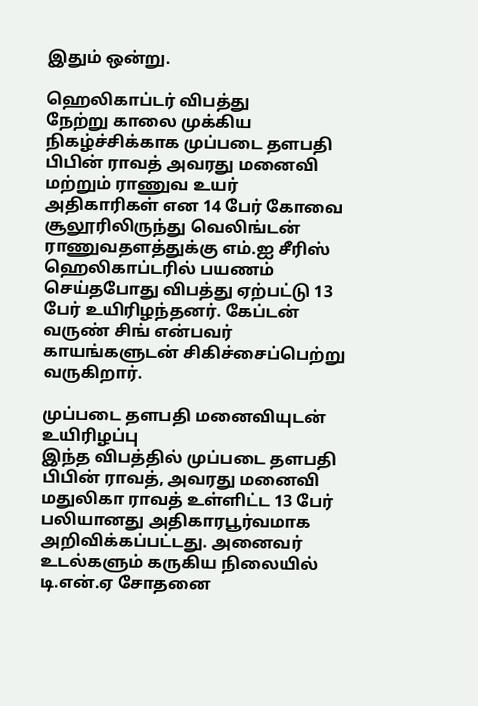இதும் ஒன்று.

ஹெலிகாப்டர் விபத்து
நேற்று காலை முக்கிய நிகழ்ச்சிக்காக முப்படை தளபதி பிபின் ராவத் அவரது மனைவி மற்றும் ராணுவ உயர் அதிகாரிகள் என 14 பேர் கோவை சூலூரிலிருந்து வெலிங்டன் ராணுவதளத்துக்கு எம்.ஐ சீரிஸ் ஹெலிகாப்டரில் பயணம் செய்தபோது விபத்து ஏற்பட்டு 13 பேர் உயிரிழந்தனர். கேப்டன் வருண் சிங் என்பவர் காயங்களுடன் சிகிச்சைப்பெற்று வருகிறார்.

முப்படை தளபதி மனைவியுடன் உயிரிழப்பு
இந்த விபத்தில் முப்படை தளபதி பிபின் ராவத், அவரது மனைவி மதுலிகா ராவத் உள்ளிட்ட 13 பேர் பலியானது அதிகாரபூர்வமாக அறிவிக்கப்பட்டது. அனைவர் உடல்களும் கருகிய நிலையில் டி.என்.ஏ சோதனை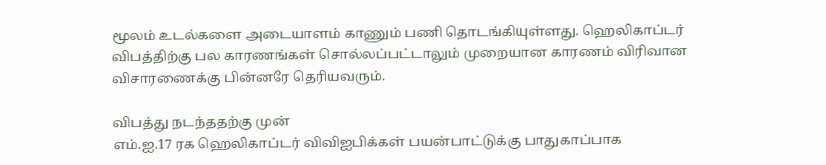மூலம் உடல்களை அடையாளம் காணும் பணி தொடங்கியுள்ளது. ஹெலிகாப்டர் விபத்திற்கு பல காரணங்கள் சொல்லப்பட்டாலும் முறையான காரணம் விரிவான விசாரணைக்கு பின்னரே தெரியவரும்.

விபத்து நடந்ததற்கு முன்
எம்.ஐ.17 ரக ஹெலிகாப்டர் விவிஐபிக்கள் பயன்பாட்டுக்கு பாதுகாப்பாக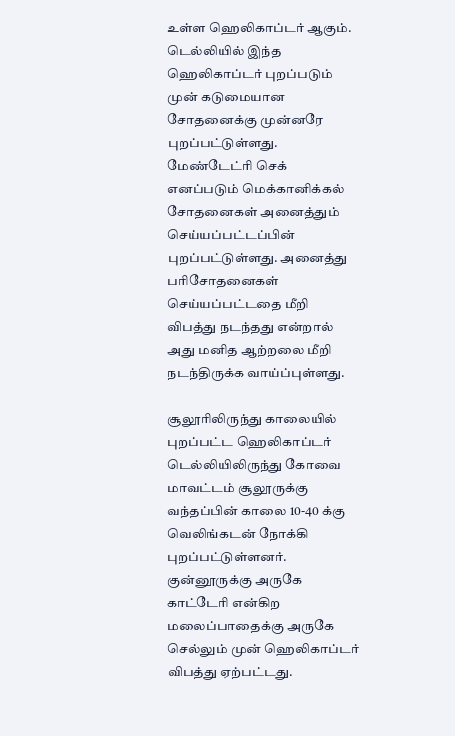உள்ள ஹெலிகாப்டர் ஆகும். டெல்லியில் இந்த ஹெலிகாப்டர் புறப்படும் முன் கடுமையான சோதனைக்கு முன்னரே புறப்பட்டுள்ளது. மேண்டேட்ரி செக் எனப்படும் மெக்கானிக்கல் சோதனைகள் அனைத்தும் செய்யப்பட்டப்பின் புறப்பட்டுள்ளது. அனைத்து பரிசோதனைகள் செய்யப்பட்டதை மீறி விபத்து நடந்தது என்றால் அது மனித ஆற்றலை மீறி நடந்திருக்க வாய்ப்புள்ளது.

சூலூரிலிருந்து காலையில் புறப்பட்ட ஹெலிகாப்டர்
டெல்லியிலிருந்து கோவை மாவட்டம் சூலூருக்கு வந்தப்பின் காலை 10-40 க்கு வெலிங்கடன் நோக்கி புறப்பட்டுள்ளனர். குன்னூருக்கு அருகே காட்டேரி என்கிற மலைப்பாதைக்கு அருகே செல்லும் முன் ஹெலிகாப்டர் விபத்து ஏற்பட்டது.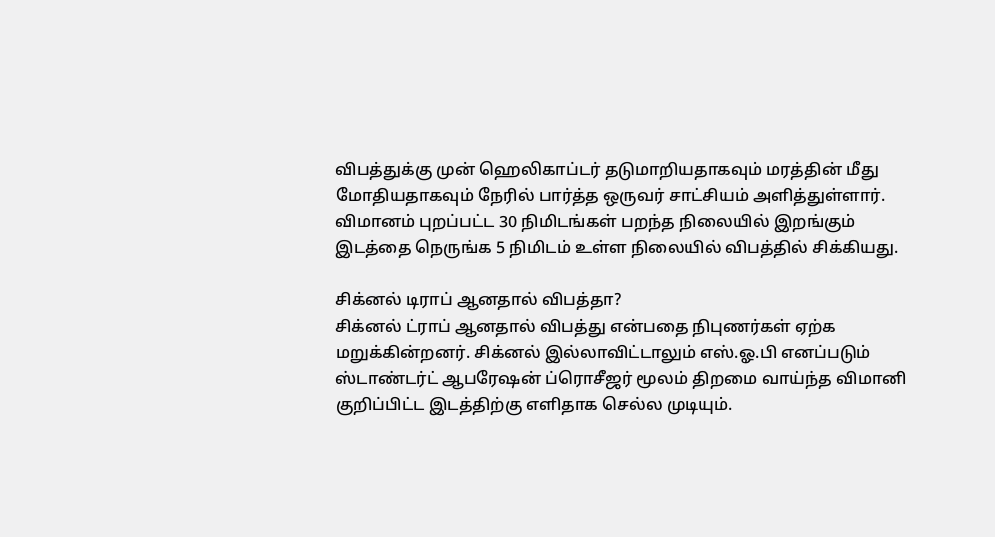விபத்துக்கு முன் ஹெலிகாப்டர் தடுமாறியதாகவும் மரத்தின் மீது மோதியதாகவும் நேரில் பார்த்த ஒருவர் சாட்சியம் அளித்துள்ளார். விமானம் புறப்பட்ட 30 நிமிடங்கள் பறந்த நிலையில் இறங்கும் இடத்தை நெருங்க 5 நிமிடம் உள்ள நிலையில் விபத்தில் சிக்கியது.

சிக்னல் டிராப் ஆனதால் விபத்தா?
சிக்னல் ட்ராப் ஆனதால் விபத்து என்பதை நிபுணர்கள் ஏற்க மறுக்கின்றனர். சிக்னல் இல்லாவிட்டாலும் எஸ்.ஓ.பி எனப்படும் ஸ்டாண்டர்ட் ஆபரேஷன் ப்ரொசீஜர் மூலம் திறமை வாய்ந்த விமானி குறிப்பிட்ட இடத்திற்கு எளிதாக செல்ல முடியும்.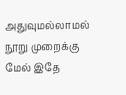அதுவுமல்லாமல் நூறு முறைக்கு மேல் இதே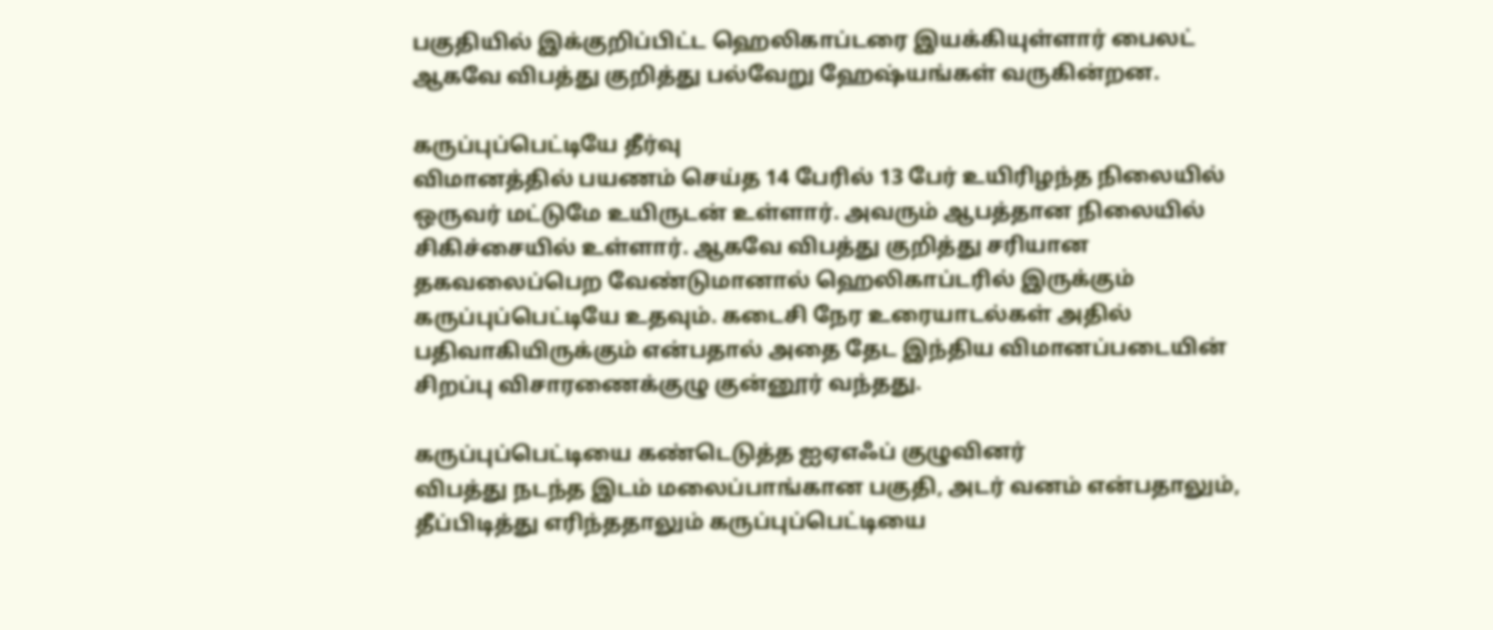பகுதியில் இக்குறிப்பிட்ட ஹெலிகாப்டரை இயக்கியுள்ளார் பைலட் ஆகவே விபத்து குறித்து பல்வேறு ஹேஷ்யங்கள் வருகின்றன.

கருப்புப்பெட்டியே தீர்வு
விமானத்தில் பயணம் செய்த 14 பேரில் 13 பேர் உயிரிழந்த நிலையில் ஒருவர் மட்டுமே உயிருடன் உள்ளார். அவரும் ஆபத்தான நிலையில் சிகிச்சையில் உள்ளார். ஆகவே விபத்து குறித்து சரியான தகவலைப்பெற வேண்டுமானால் ஹெலிகாப்டரில் இருக்கும் கருப்புப்பெட்டியே உதவும். கடைசி நேர உரையாடல்கள் அதில் பதிவாகியிருக்கும் என்பதால் அதை தேட இந்திய விமானப்படையின் சிறப்பு விசாரணைக்குழு குன்னூர் வந்தது.

கருப்புப்பெட்டியை கண்டெடுத்த ஐஏஎஃப் குழுவினர்
விபத்து நடந்த இடம் மலைப்பாங்கான பகுதி, அடர் வனம் என்பதாலும், தீப்பிடித்து எரிந்ததாலும் கருப்புப்பெட்டியை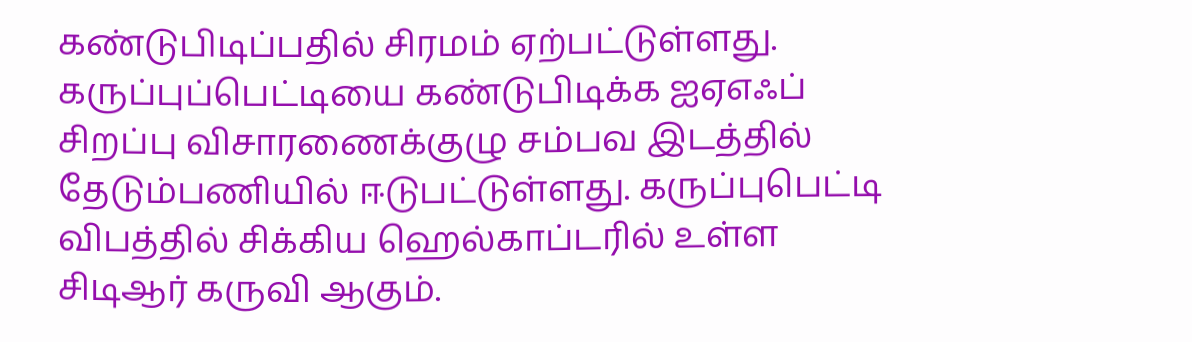கண்டுபிடிப்பதில் சிரமம் ஏற்பட்டுள்ளது. கருப்புப்பெட்டியை கண்டுபிடிக்க ஐஏஎஃப் சிறப்பு விசாரணைக்குழு சம்பவ இடத்தில் தேடும்பணியில் ஈடுபட்டுள்ளது. கருப்புபெட்டி விபத்தில் சிக்கிய ஹெல்காப்டரில் உள்ள சிடிஆர் கருவி ஆகும்.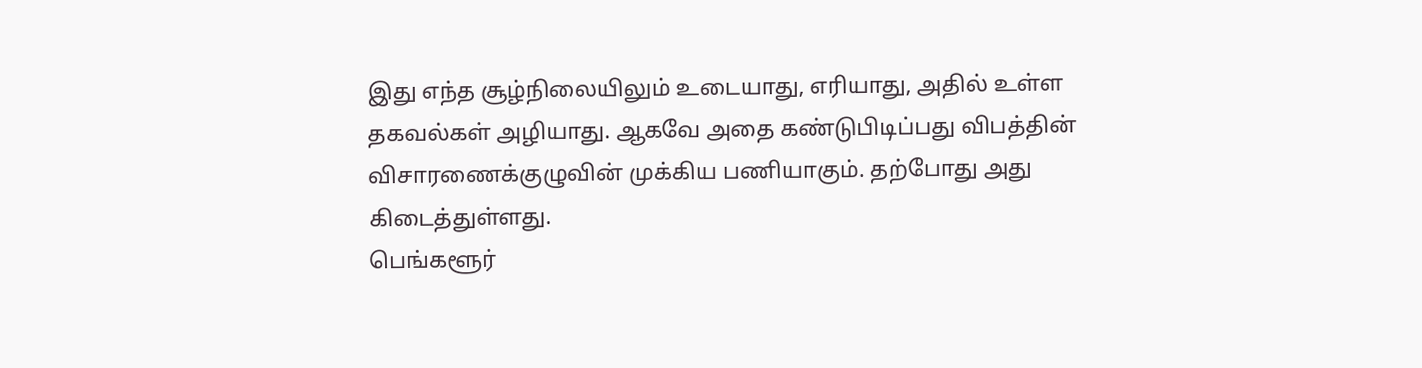இது எந்த சூழ்நிலையிலும் உடையாது, எரியாது, அதில் உள்ள தகவல்கள் அழியாது. ஆகவே அதை கண்டுபிடிப்பது விபத்தின் விசாரணைக்குழுவின் முக்கிய பணியாகும். தற்போது அது கிடைத்துள்ளது.
பெங்களூர்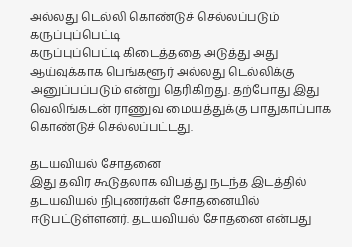அல்லது டெல்லி கொண்டுச் செல்லப்படும் கருப்புப்பெட்டி
கருப்புப்பெட்டி கிடைத்ததை அடுத்து அது ஆய்வுக்காக பெங்களூர் அல்லது டெல்லிக்கு அனுப்பப்படும் என்று தெரிகிறது. தற்போது இது வெலிங்கடன் ராணுவ மையத்துக்கு பாதுகாப்பாக கொண்டுச் செல்லப்பட்டது.

தடயவியல் சோதனை
இது தவிர கூடுதலாக விபத்து நடந்த இடத்தில் தடயவியல் நிபுணர்கள் சோதனையில் ஈடுபட்டுள்ளனர். தடயவியல் சோதனை என்பது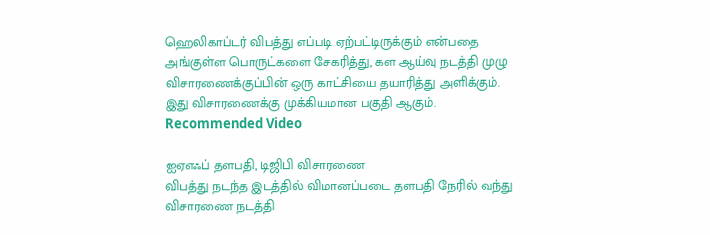ஹெலிகாப்டர் விபத்து எப்படி ஏற்பட்டிருக்கும் என்பதை அங்குள்ள பொருட்களை சேகரித்து, கள ஆய்வு நடத்தி முழு விசாரணைக்குப்பின் ஒரு காட்சியை தயாரித்து அளிக்கும். இது விசாரணைக்கு முக்கியமான பகுதி ஆகும்.
Recommended Video

ஐஏஎஃப் தளபதி, டிஜிபி விசாரணை
விபத்து நடந்த இடத்தில் விமானப்படை தளபதி நேரில் வந்து விசாரணை நடத்தி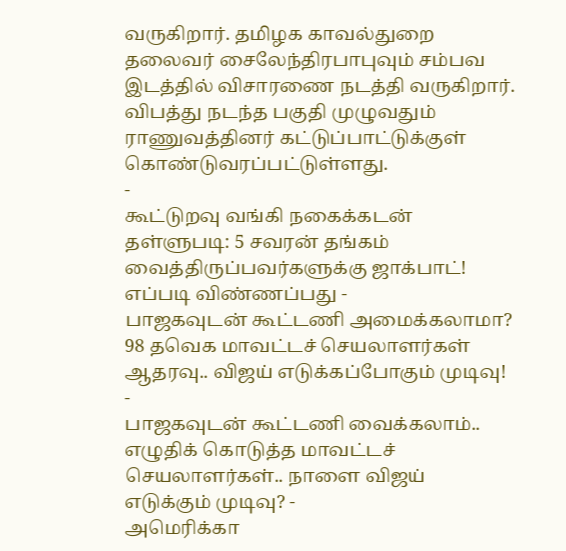வருகிறார். தமிழக காவல்துறை தலைவர் சைலேந்திரபாபுவும் சம்பவ இடத்தில் விசாரணை நடத்தி வருகிறார். விபத்து நடந்த பகுதி முழுவதும் ராணுவத்தினர் கட்டுப்பாட்டுக்குள் கொண்டுவரப்பட்டுள்ளது.
-
கூட்டுறவு வங்கி நகைக்கடன் தள்ளுபடி: 5 சவரன் தங்கம் வைத்திருப்பவர்களுக்கு ஜாக்பாட்! எப்படி விண்ணப்பது -
பாஜகவுடன் கூட்டணி அமைக்கலாமா? 98 தவெக மாவட்டச் செயலாளர்கள் ஆதரவு.. விஜய் எடுக்கப்போகும் முடிவு! -
பாஜகவுடன் கூட்டணி வைக்கலாம்.. எழுதிக் கொடுத்த மாவட்டச் செயலாளர்கள்.. நாளை விஜய் எடுக்கும் முடிவு? -
அமெரிக்கா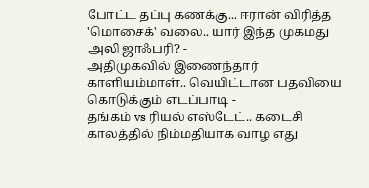போட்ட தப்பு கணக்கு... ஈரான் விரித்த 'மொசைக்' வலை.. யார் இந்த முகமது அலி ஜாஃபரி? -
அதிமுகவில் இணைந்தார் காளியம்மாள்.. வெயிட்டான பதவியை கொடுக்கும் எடப்பாடி -
தங்கம் vs ரியல் எஸ்டேட்.. கடைசி காலத்தில் நிம்மதியாக வாழ எது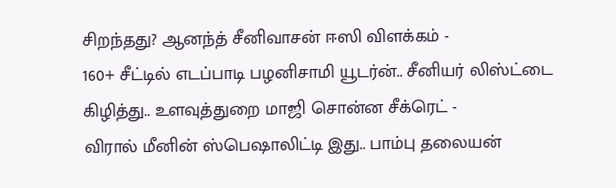சிறந்தது? ஆனந்த் சீனிவாசன் ஈஸி விளக்கம் -
160+ சீட்டில் எடப்பாடி பழனிசாமி யூடர்ன்.. சீனியர் லிஸ்ட்டை கிழித்து.. உளவுத்துறை மாஜி சொன்ன சீக்ரெட் -
விரால் மீனின் ஸ்பெஷாலிட்டி இது.. பாம்பு தலையன்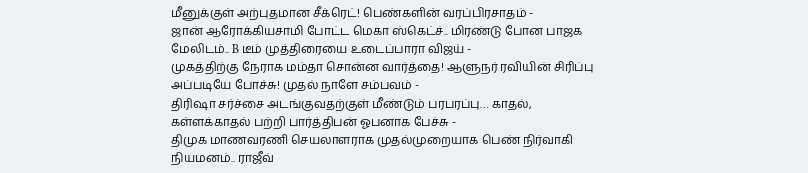மீனுக்குள் அற்புதமான சீக்ரெட்! பெண்களின் வரப்பிரசாதம் -
ஜான் ஆரோக்கியசாமி போட்ட மெகா ஸ்கெட்ச்.. மிரண்டு போன பாஜக மேலிடம்.. B டீம் முத்திரையை உடைப்பாரா விஜய் -
முகத்திற்கு நேராக மம்தா சொன்ன வார்த்தை! ஆளுநர் ரவியின் சிரிப்பு அப்படியே போச்சு! முதல் நாளே சம்பவம் -
திரிஷா சர்ச்சை அடங்குவதற்குள் மீண்டும் பரபரப்பு… காதல், கள்ளக்காதல் பற்றி பார்த்திபன் ஓபனாக பேச்சு -
திமுக மாணவரணி செயலாளராக முதல்முறையாக பெண் நிர்வாகி நியமனம்.. ராஜீவ்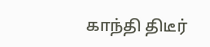காந்தி திடீர்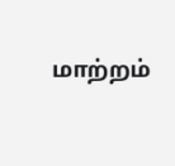மாற்றம்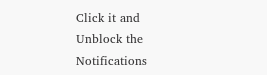Click it and Unblock the Notifications